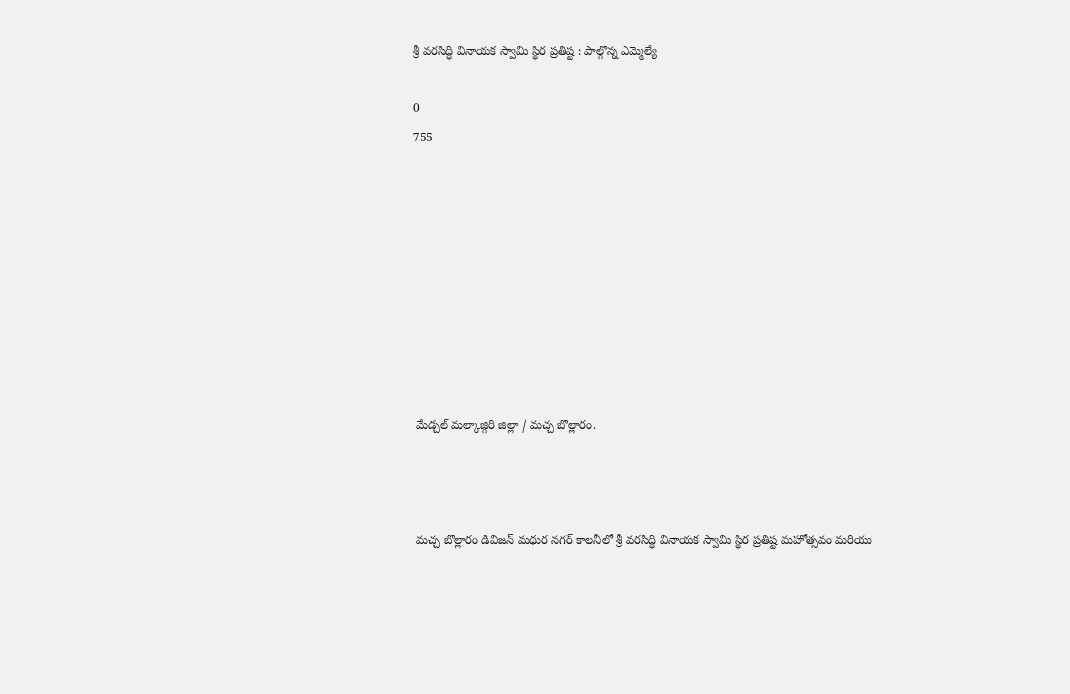శ్రీ వరసిద్ధి వినాయక స్వామి స్థిర ప్రతిష్ట : పాల్గొన్న ఎమ్మెల్యే

0
755









 మేడ్చల్ మల్కాజ్గిరి జిల్లా / మచ్చ బొల్లారం.



 మచ్చ బొల్లారం డివిజన్ మధుర నగర్ కాలనీలో శ్రీ వరసిద్ధి వినాయక స్వామి స్థిర ప్రతిష్ట మహోత్సవం మరియు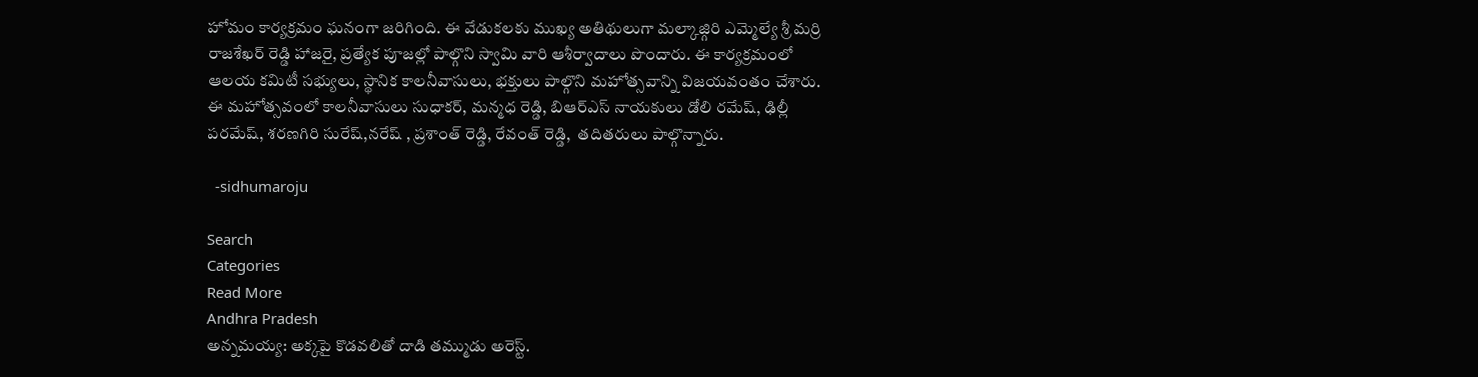హోమం కార్యక్రమం ఘనంగా జరిగింది. ఈ వేడుకలకు ముఖ్య అతిథులుగా మల్కాజ్గిరి ఎమ్మెల్యే శ్రీ మర్రి రాజశేఖర్ రెడ్డి హాజరై, ప్రత్యేక పూజల్లో పాల్గొని స్వామి వారి ఆశీర్వాదాలు పొందారు. ఈ కార్యక్రమంలో ఆలయ కమిటీ సభ్యులు, స్థానిక కాలనీవాసులు, భక్తులు పాల్గొని మహోత్సవాన్ని విజయవంతం చేశారు. ఈ మహోత్సవంలో కాలనీవాసులు సుధాకర్, మన్మధ రెడ్డి, బిఆర్ఎస్ నాయకులు డోలి రమేష్, ఢిల్లీ పరమేష్, శరణగిరి సురేష్,నరేష్ , ప్రశాంత్ రెడ్డి, రేవంత్ రెడ్డి,  తదితరులు పాల్గొన్నారు.

  -sidhumaroju

Search
Categories
Read More
Andhra Pradesh
అన్నమయ్య: అక్కపై కొడవలితో దాడి తమ్ముడు అరెస్ట్.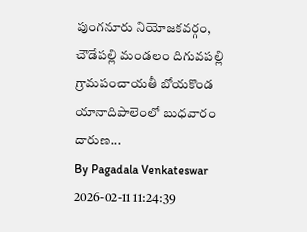పుంగనూరు నియోజకవర్గం, చౌడేపల్లి మండలం దిగువపల్లి గ్రామపంచాయతీ బోయకొండ యానాదిపాలెంలో బుధవారం దారుణ...
By Pagadala Venkateswar 2026-02-11 11:24:39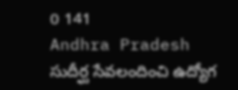0 141
Andhra Pradesh
సుదీర్ఘ సేవలందించి ఉద్యోగ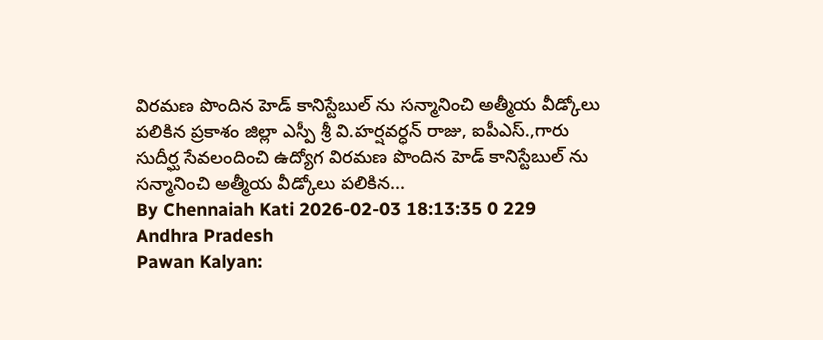విరమణ పొందిన హెడ్ కానిస్టేబుల్ ను సన్మానించి అత్మీయ వీడ్కోలు పలికిన ప్రకాశం జిల్లా ఎస్పీ శ్రీ వి.హర్షవర్ధన్ రాజు, ఐపీఎస్.,గారు
సుదీర్ఘ సేవలందించి ఉద్యోగ విరమణ పొందిన హెడ్ కానిస్టేబుల్ ను సన్మానించి అత్మీయ వీడ్కోలు పలికిన...
By Chennaiah Kati 2026-02-03 18:13:35 0 229
Andhra Pradesh
Pawan Kalyan: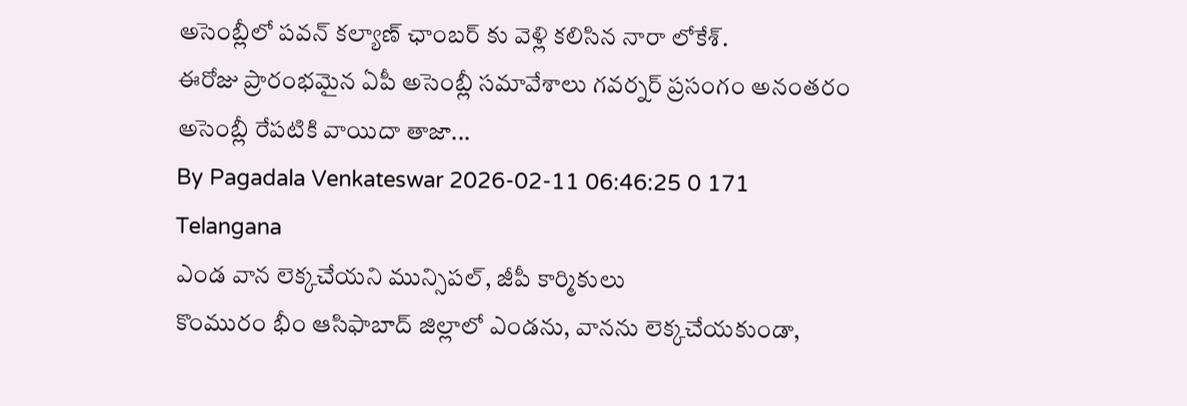అసెంబ్లీలో పవన్ కల్యాణ్ ఛాంబర్ కు వెళ్లి కలిసిన నారా లోకేశ్.
ఈరోజు ప్రారంభమైన ఏపీ అసెంబ్లీ సమావేశాలు గవర్నర్ ప్రసంగం అనంతరం అసెంబ్లీ రేపటికి వాయిదా తాజా...
By Pagadala Venkateswar 2026-02-11 06:46:25 0 171
Telangana
ఎండ వాన లెక్కచేయని మున్సిపల్, జీపీ కార్మికులు
కొంమురం భీం ఆసిఫాబాద్ జిల్లాలో ఎండను, వానను లెక్కచేయకుండా,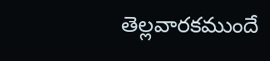తెల్లవారకముందే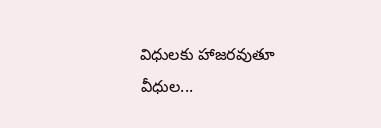విధులకు హాజరవుతూ వీధుల...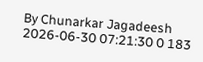By Chunarkar Jagadeesh 2026-06-30 07:21:30 0 183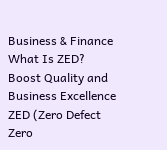Business & Finance
What Is ZED? Boost Quality and Business Excellence
ZED (Zero Defect Zero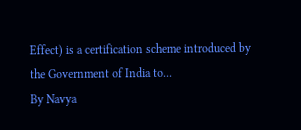Effect) is a certification scheme introduced by the Government of India to...
By Navya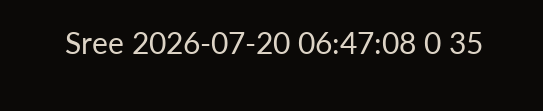Sree 2026-07-20 06:47:08 0 35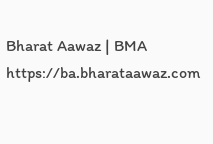Bharat Aawaz | BMA https://ba.bharataawaz.com